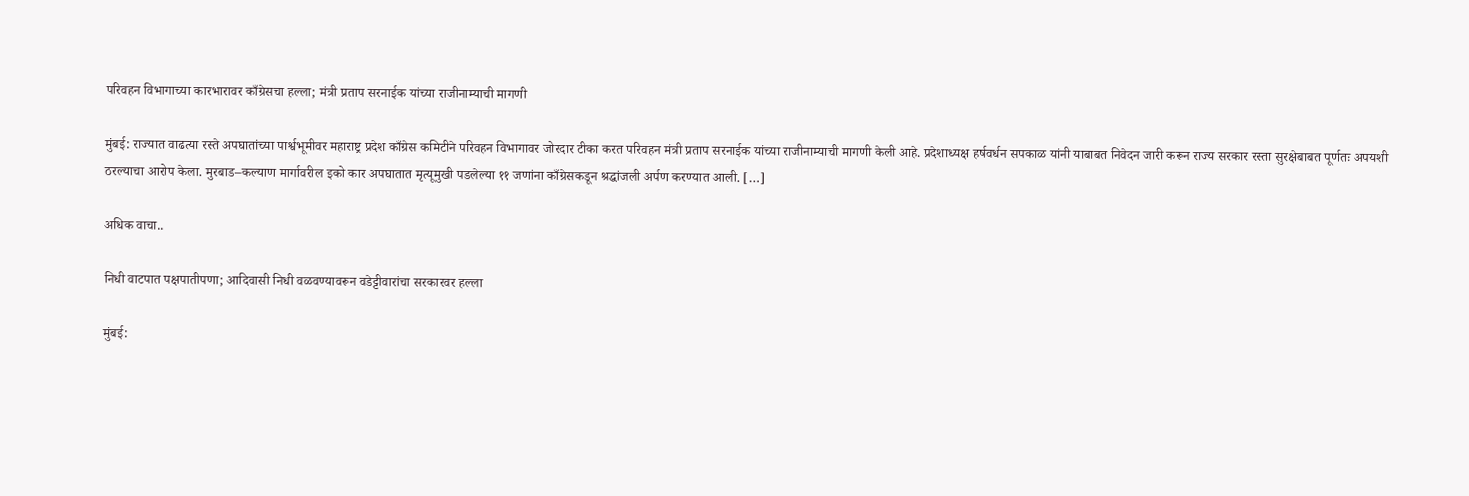परिवहन विभागाच्या कारभारावर काँग्रेसचा हल्ला; मंत्री प्रताप सरनाईक यांच्या राजीनाम्याची मागणी

मुंबई: राज्यात वाढत्या रस्ते अपघातांच्या पार्श्वभूमीवर महाराष्ट्र प्रदेश काँग्रेस कमिटीने परिवहन विभागावर जोरदार टीका करत परिवहन मंत्री प्रताप सरनाईक यांच्या राजीनाम्याची मागणी केली आहे. प्रदेशाध्यक्ष हर्षवर्धन सपकाळ यांनी याबाबत निवेदन जारी करून राज्य सरकार रस्ता सुरक्षेबाबत पूर्णतः अपयशी ठरल्याचा आरोप केला. मुरबाड–कल्याण मार्गावरील इको कार अपघातात मृत्यूमुखी पडलेल्या ११ जणांना काँग्रेसकडून श्रद्धांजली अर्पण करण्यात आली. […]

अधिक वाचा..

निधी वाटपात पक्षपातीपणा; आदिवासी निधी वळवण्यावरून वडेट्टीवारांचा सरकारवर हल्ला

मुंबई: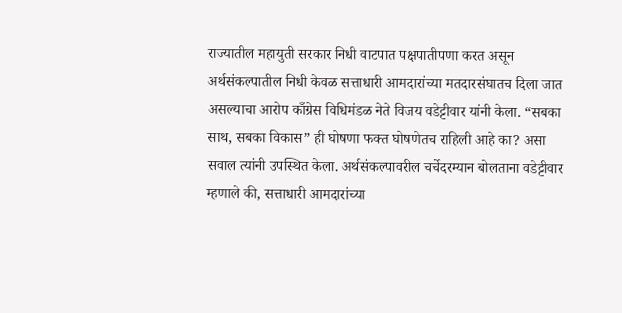राज्यातील महायुती सरकार निधी वाटपात पक्षपातीपणा करत असून अर्थसंकल्पातील निधी केवळ सत्ताधारी आमदारांच्या मतदारसंघातच दिला जात असल्याचा आरोप काँग्रेस विधिमंडळ नेते विजय वडेट्टीवार यांनी केला. “सबका साथ, सबका विकास” ही घोषणा फक्त घोषणेतच राहिली आहे का? असा सवाल त्यांनी उपस्थित केला. अर्थसंकल्पावरील चर्चेदरम्यान बोलताना वडेट्टीवार म्हणाले की, सत्ताधारी आमदारांच्या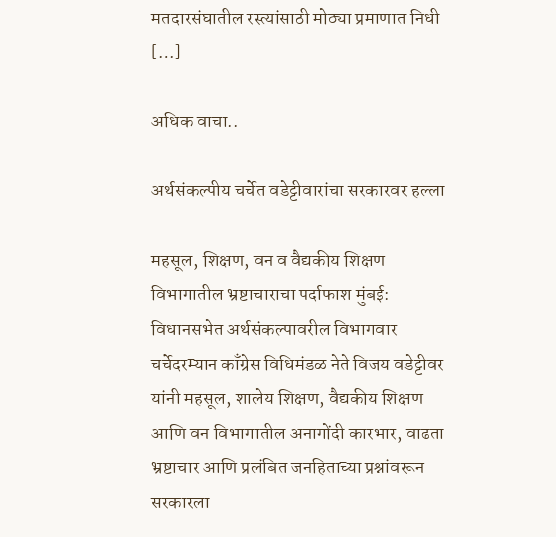मतदारसंघातील रस्त्यांसाठी मोठ्या प्रमाणात निधी […]

अधिक वाचा..

अर्थसंकल्पीय चर्चेत वडेट्टीवारांचा सरकारवर हल्ला

महसूल, शिक्षण, वन व वैद्यकीय शिक्षण विभागातील भ्रष्टाचाराचा पर्दाफाश मुंबई: विधानसभेत अर्थसंकल्पावरील विभागवार चर्चेदरम्यान काँग्रेस विधिमंडळ नेते विजय वडेट्टीवर यांनी महसूल, शालेय शिक्षण, वैद्यकीय शिक्षण आणि वन विभागातील अनागोंदी कारभार, वाढता भ्रष्टाचार आणि प्रलंबित जनहिताच्या प्रश्नांवरून सरकारला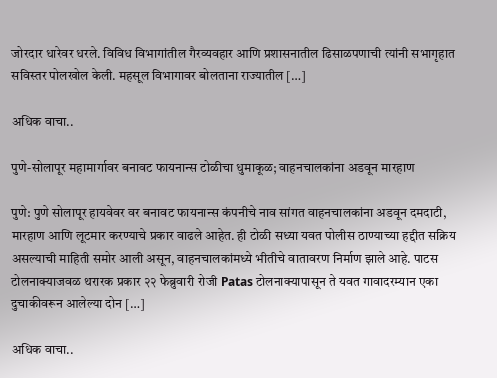जोरदार धारेवर धरले. विविध विभागांतील गैरव्यवहार आणि प्रशासनातील ढिसाळपणाची त्यांनी सभागृहात सविस्तर पोलखोल केली. महसूल विभागावर बोलताना राज्यातील […]

अधिक वाचा..

पुणे-सोलापूर महामार्गावर बनावट फायनान्स टोळीचा धुमाकूळ; वाहनचालकांना अडवून मारहाण

पुणे: पुणे सोलापूर हायवेवर वर बनावट फायनान्स कंपनीचे नाव सांगत वाहनचालकांना अडवून दमदाटी, मारहाण आणि लूटमार करण्याचे प्रकार वाढले आहेत. ही टोळी सध्या यवत पोलीस ठाण्याच्या हद्दीत सक्रिय असल्याची माहिती समोर आली असून, वाहनचालकांमध्ये भीतीचे वातावरण निर्माण झाले आहे. पाटस टोलनाक्याजवळ थरारक प्रकार २२ फेब्रुवारी रोजी Patas टोलनाक्यापासून ते यवत गावादरम्यान एका दुचाकीवरून आलेल्या दोन […]

अधिक वाचा..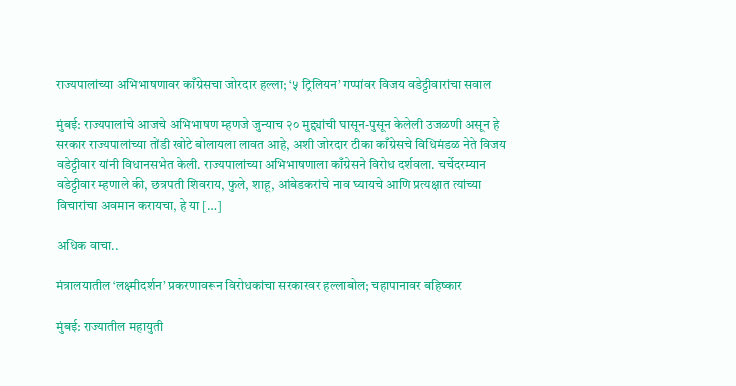राज्यपालांच्या अभिभाषणावर काँग्रेसचा जोरदार हल्ला; ‘५ ट्रिलियन’ गप्पांवर विजय वडेट्टीवारांचा सवाल

मुंबई: राज्यपालांचे आजचे अभिभाषण म्हणजे जुन्याच २० मुद्द्यांची घासून-पुसून केलेली उजळणी असून हे सरकार राज्यपालांच्या तोंडी खोटे बोलायला लावत आहे, अशी जोरदार टीका काँग्रेसचे विधिमंडळ नेते विजय वडेट्टीवार यांनी विधानसभेत केली. राज्यपालांच्या अभिभाषणाला काँग्रेसने विरोध दर्शवला. चर्चेदरम्यान वडेट्टीवार म्हणाले की, छत्रपती शिवराय, फुले, शाहू, आंबेडकरांचे नाव घ्यायचे आणि प्रत्यक्षात त्यांच्या विचारांचा अवमान करायचा, हे या […]

अधिक वाचा..

मंत्रालयातील ‘लक्ष्मीदर्शन’ प्रकरणावरून विरोधकांचा सरकारवर हल्लाबोल; चहापानावर बहिष्कार

मुंबई: राज्यातील महायुती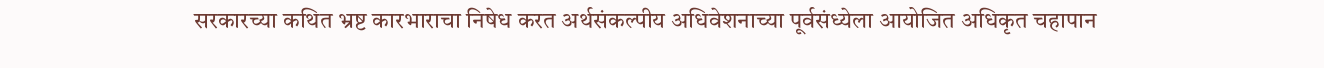सरकारच्या कथित भ्रष्ट कारभाराचा निषेध करत अर्थसंकल्पीय अधिवेशनाच्या पूर्वसंध्येला आयोजित अधिकृत चहापान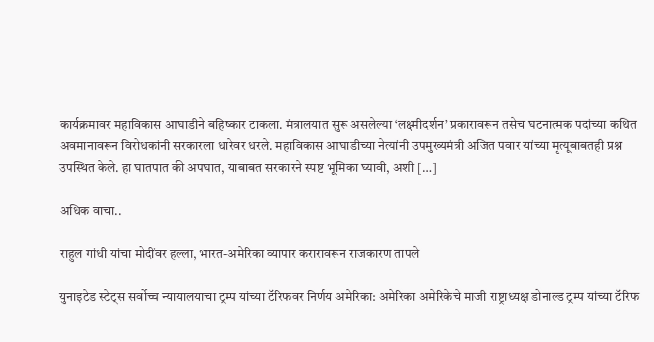कार्यक्रमावर महाविकास आघाडीने बहिष्कार टाकला. मंत्रालयात सुरू असलेल्या ‘लक्ष्मीदर्शन’ प्रकारावरून तसेच घटनात्मक पदांच्या कथित अवमानावरून विरोधकांनी सरकारला धारेवर धरले. महाविकास आघाडीच्या नेत्यांनी उपमुख्यमंत्री अजित पवार यांच्या मृत्यूबाबतही प्रश्न उपस्थित केले. हा घातपात की अपघात, याबाबत सरकारने स्पष्ट भूमिका घ्यावी, अशी […]

अधिक वाचा..

राहुल गांधी यांचा मोदींवर हल्ला, भारत-अमेरिका व्यापार करारावरून राजकारण तापले

युनाइटेड स्टेट्स सर्वोच्च न्यायालयाचा ट्रम्प यांच्या टॅरिफवर निर्णय अमेरिका: अमेरिका अमेरिकेचे माजी राष्ट्राध्यक्ष डोनाल्ड ट्रम्प यांच्या टॅरिफ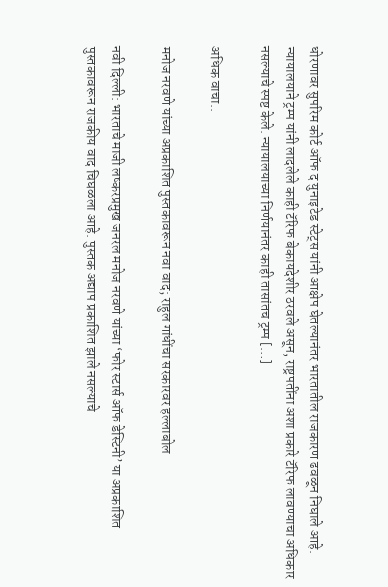धोरणावर सुपरिम कोर्ट ऑफ द युनाइटेड स्टेट्स यांनी आक्षेप घेतल्यानंतर भारतातील राजकारण ढवळून निघाले आहे. न्यायालयाने ट्रम्प यांनी लादलेले काही टॅरिफ बेकायदेशीर ठरवले असून, राष्ट्रपतींना अशा प्रकारे टॅरिफ लावण्याचा अधिकार नसल्याचे स्पष्ट केले. न्यायालयाच्या निर्णयानंतर काही तासांतच ट्रम्प […]

अधिक वाचा..

मनोज नरवणे यांच्या अप्रकाशित पुस्तकावरून नवा वाद; राहुल गांधींचा सरकारवर हल्लाबोल

नवी दिल्ली: भारताचे माजी लष्करप्रमुख जनरल मनोज नरवणे यांच्या ‘फोर स्टार्स ऑफ डेस्टिनी’ या अप्रकाशित पुस्तकावरून राजकीय वाद चिघळला आहे. पुस्तक अद्याप प्रकाशित झाले नसल्याचे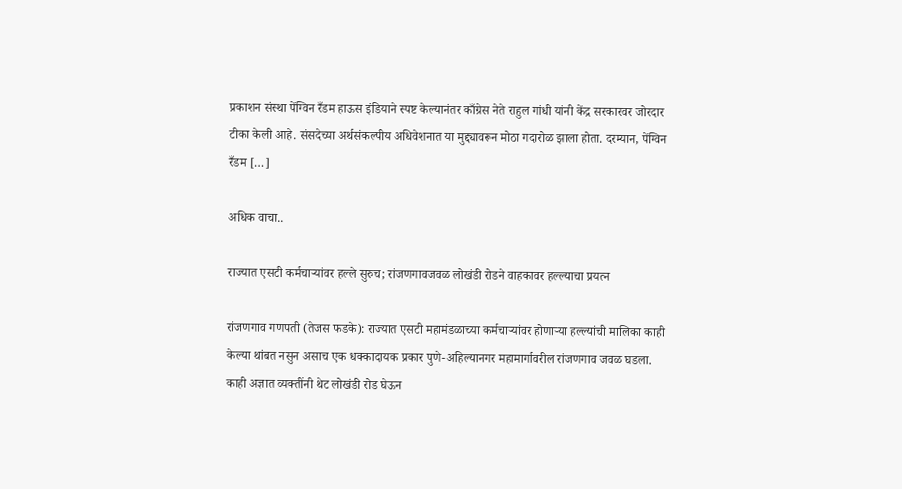प्रकाशन संस्था पेंग्विन रँडम हाऊस इंडियाने स्पष्ट केल्यानंतर काँग्रेस नेते राहुल गांधी यांनी केंद्र सरकारवर जोरदार टीका केली आहे. संसदेच्या अर्थसंकल्पीय अधिवेशनात या मुद्द्यावरून मोठा गदारोळ झाला होता. दरम्यान, पेंग्विन रँडम […]

अधिक वाचा..

राज्यात एसटी कर्मचाऱ्यांवर हल्ले सुरुच; रांजणगावजवळ लोखंडी रोडने वाहकावर हल्ल्याचा प्रयत्न

रांजणगाव गणपती (तेजस फडके): राज्यात एसटी महामंडळाच्या कर्मचाऱ्यांवर होणाऱ्या हल्ल्यांची मालिका काही केल्या थांबत नसुन असाच एक धक्कादायक प्रकार पुणे-अहिल्यानगर महामार्गावरील रांजणगाव जवळ घडला. काही अज्ञात व्यक्तींनी थेट लोखंडी रोड घेऊन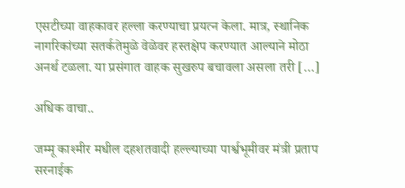एसटीच्या वाहकावर हल्ला करण्याचा प्रयत्न केला. मात्र, स्थानिक नागरिकांच्या सतर्कतेमुळे वेळेवर हस्तक्षेप करण्यात आल्याने मोठा अनर्थ टळला. या प्रसंगात वाहक सुखरुप बचावला असला तरी […]

अधिक वाचा..

जम्मू काश्मीर मधील दहशतवादी हल्ल्याच्या पार्श्वभूमीवर मंत्री प्रताप सरनाईक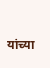यांच्या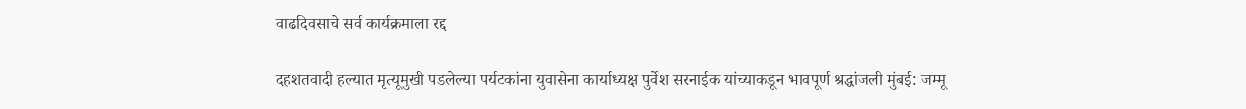वाढदिवसाचे सर्व कार्यक्रमाला रद्द

दहशतवादी हल्यात मृत्यूमुखी पडलेल्या पर्यटकांना युवासेना कार्याध्यक्ष पुर्वेश सरनाईक यांच्याकडून भावपूर्ण श्रद्धांजली मुंबई: जम्मू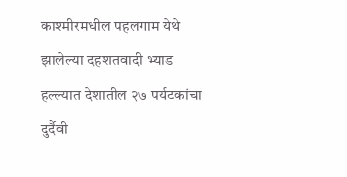काश्मीरमधील पहलगाम येथे झालेल्या दहशतवादी भ्याड हल्ल्यात देशातील २७ पर्यटकांचा दुर्दैवी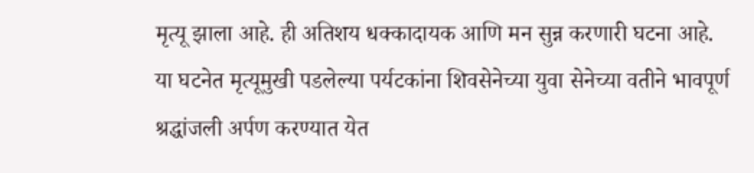मृत्यू झाला आहे. ही अतिशय धक्कादायक आणि मन सुन्न करणारी घटना आहे. या घटनेत मृत्यूमुखी पडलेल्या पर्यटकांना शिवसेनेच्या युवा सेनेच्या वतीने भावपूर्ण श्रद्धांजली अर्पण करण्यात येत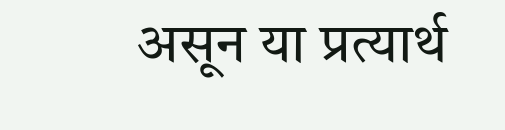असून या प्रत्यार्थ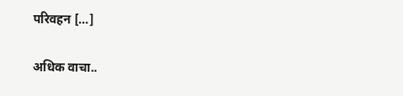परिवहन […]

अधिक वाचा..